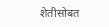शेतीसोबत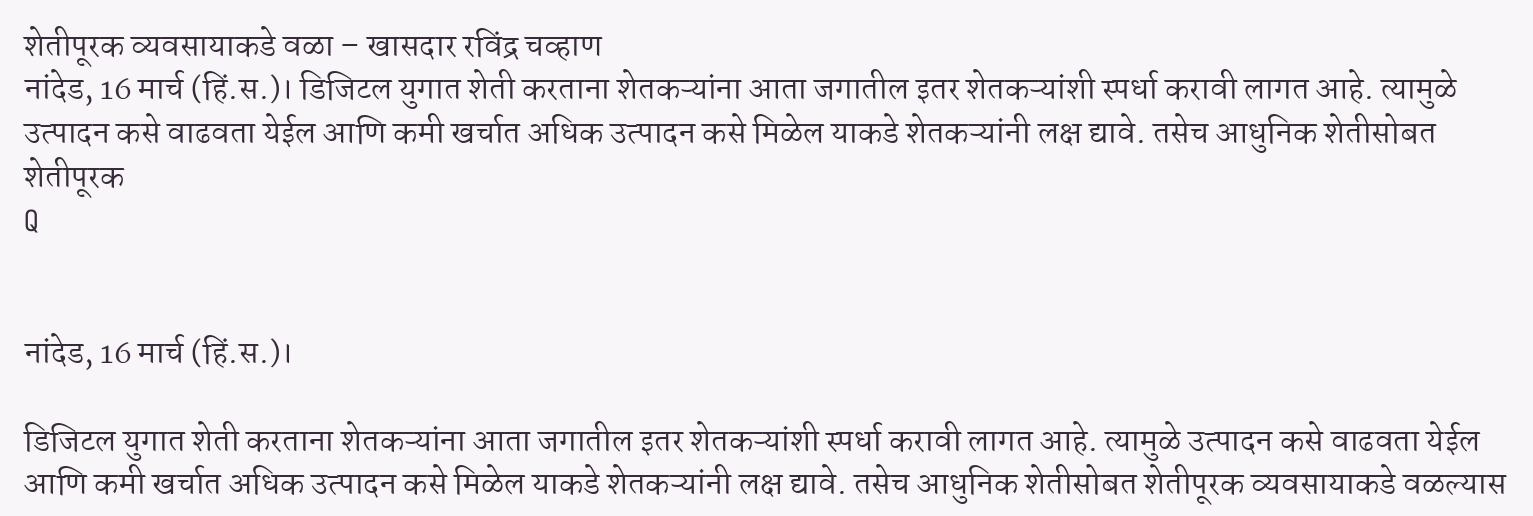शेतीपूरक व्यवसायाकडे वळा – खासदार रविंद्र चव्हाण
नांदेड, 16 मार्च (हिं.स.)। डिजिटल युगात शेती करताना शेतकऱ्यांना आता जगातील इतर शेतकऱ्यांशी स्पर्धा करावी लागत आहे. त्यामुळे उत्पादन कसे वाढवता येईल आणि कमी खर्चात अधिक उत्पादन कसे मिळेल याकडे शेतकऱ्यांनी लक्ष द्यावे. तसेच आधुनिक शेतीसोबत शेतीपूरक
Q


नांदेड, 16 मार्च (हिं.स.)।

डिजिटल युगात शेती करताना शेतकऱ्यांना आता जगातील इतर शेतकऱ्यांशी स्पर्धा करावी लागत आहे. त्यामुळे उत्पादन कसे वाढवता येईल आणि कमी खर्चात अधिक उत्पादन कसे मिळेल याकडे शेतकऱ्यांनी लक्ष द्यावे. तसेच आधुनिक शेतीसोबत शेतीपूरक व्यवसायाकडे वळल्यास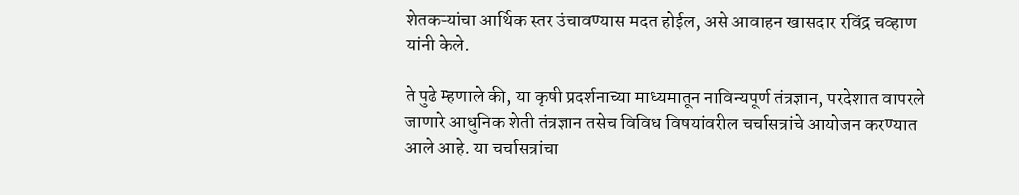शेतकऱ्यांचा आर्थिक स्तर उंचावण्यास मदत होईल, असे आवाहन खासदार रविंद्र चव्हाण यांनी केले.

ते पुढे म्हणाले की, या कृषी प्रदर्शनाच्या माध्यमातून नाविन्यपूर्ण तंत्रज्ञान, परदेशात वापरले जाणारे आधुनिक शेती तंत्रज्ञान तसेच विविध विषयांवरील चर्चासत्रांचे आयोजन करण्यात आले आहे. या चर्चासत्रांचा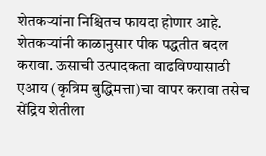शेतकऱ्यांना निश्चितच फायदा होणार आहे. शेतकऱ्यांनी काळानुसार पीक पद्धतीत बदल करावा. ऊसाची उत्पादकता वाढविण्यासाठी एआय (कृत्रिम बुद्धिमत्ता)चा वापर करावा तसेच सेंद्रिय शेतीला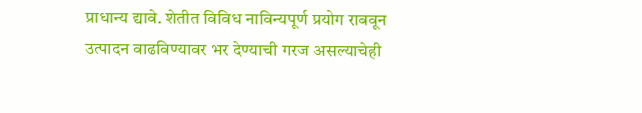प्राधान्य द्यावे. शेतीत विविध नाविन्यपूर्ण प्रयोग राबवून उत्पादन वाढविण्यावर भर देण्याची गरज असल्याचेही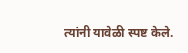त्यांनी यावेळी स्पष्ट केले.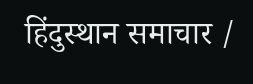हिंदुस्थान समाचार /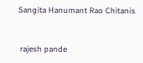Sangita Hanumant Rao Chitanis


 rajesh pande